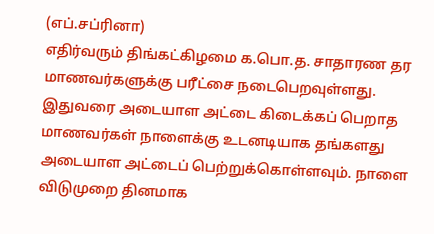(எப்.சப்ரினா)
எதிர்வரும் திங்கட்கிழமை க.பொ.த. சாதாரண தர மாணவர்களுக்கு பரீட்சை நடைபெறவுள்ளது. இதுவரை அடையாள அட்டை கிடைக்கப் பெறாத மாணவர்கள் நாளைக்கு உடனடியாக தங்களது அடையாள அட்டைப் பெற்றுக்கொள்ளவும். நாளை விடுமுறை தினமாக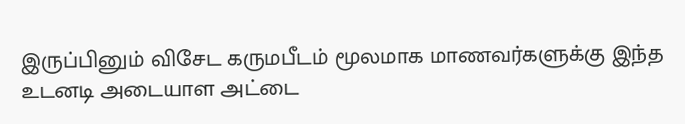இருப்பினும் விசேட கருமபீடம் மூலமாக மாணவர்களுக்கு இந்த உடனடி அடையாள அட்டை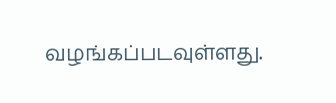வழங்கப்படவுள்ளது.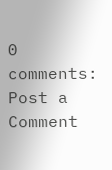0 comments:
Post a Comment